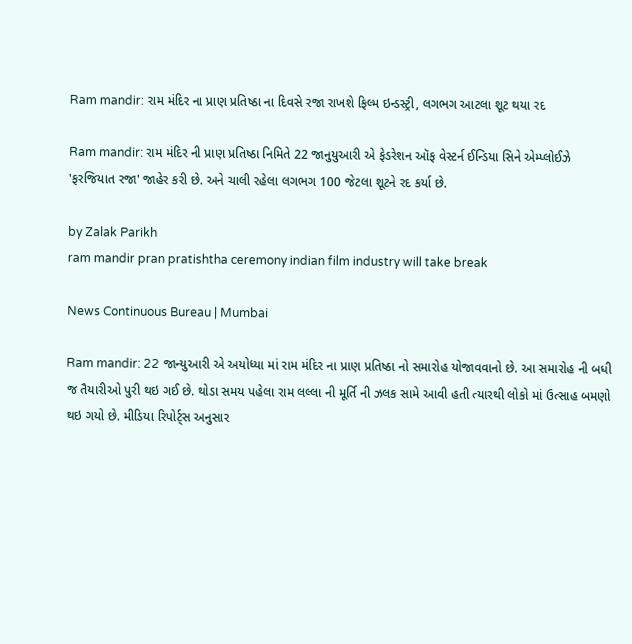Ram mandir: રામ મંદિર ના પ્રાણ પ્રતિષ્ઠા ના દિવસે રજા રાખશે ફિલ્મ ઇન્ડસ્ટ્રી, લગભગ આટલા શૂટ થયા રદ

Ram mandir: રામ મંદિર ની પ્રાણ પ્રતિષ્ઠા નિમિતે 22 જાનુયુઆરી એ ફેડરેશન ઑફ વેસ્ટર્ન ઈન્ડિયા સિને એમ્પ્લોઈઝે 'ફરજિયાત રજા' જાહેર કરી છે. અને ચાલી રહેલા લગભગ 100 જેટલા શૂટને રદ કર્યા છે.

by Zalak Parikh
ram mandir pran pratishtha ceremony indian film industry will take break

News Continuous Bureau | Mumbai

Ram mandir: 22 જાન્યુઆરી એ અયોધ્યા માં રામ મંદિર ના પ્રાણ પ્રતિષ્ઠા નો સમારોહ યોજાવવાનો છે. આ સમારોહ ની બધી જ તૈયારીઓ પુરી થઇ ગઈ છે. થોડા સમય પહેલા રામ લલ્લા ની મૂર્તિ ની ઝલક સામે આવી હતી ત્યારથી લોકો માં ઉત્સાહ બમણો થઇ ગયો છે. મીડિયા રિપોર્ટ્સ અનુસાર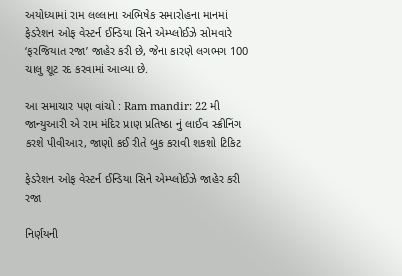અયોધ્યામાં રામ લલ્લાના અભિષેક સમારોહના માનમાં ફેડરેશન ઓફ વેસ્ટર્ન ઈન્ડિયા સિને એમ્પ્લોઈઝે સોમવારે ‘ફરજિયાત રજા’ જાહેર કરી છે, જેના કારણે લગભગ 100 ચાલુ શૂટ રદ કરવામાં આવ્યા છે.

આ સમાચાર પણ વાંચો : Ram mandir: 22 મી જાન્યુઆરી એ રામ મંદિર પ્રાણ પ્રતિષ્ઠા નું લાઈવ સ્ક્રીનિંગ કરશે પીવીઆર, જાણો કઈ રીતે બુક કરાવી શકશો ટિકિટ

ફેડરેશન ઓફ વેસ્ટર્ન ઈન્ડિયા સિને એમ્પ્લોઈઝે જાહેર કરી રજા

નિર્ણયની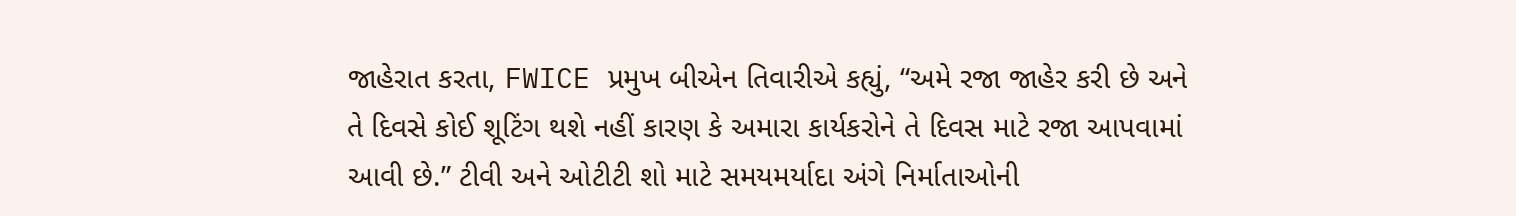જાહેરાત કરતા, FWICE પ્રમુખ બીએન તિવારીએ કહ્યું, “અમે રજા જાહેર કરી છે અને તે દિવસે કોઈ શૂટિંગ થશે નહીં કારણ કે અમારા કાર્યકરોને તે દિવસ માટે રજા આપવામાં આવી છે.” ટીવી અને ઓટીટી શો માટે સમયમર્યાદા અંગે નિર્માતાઓની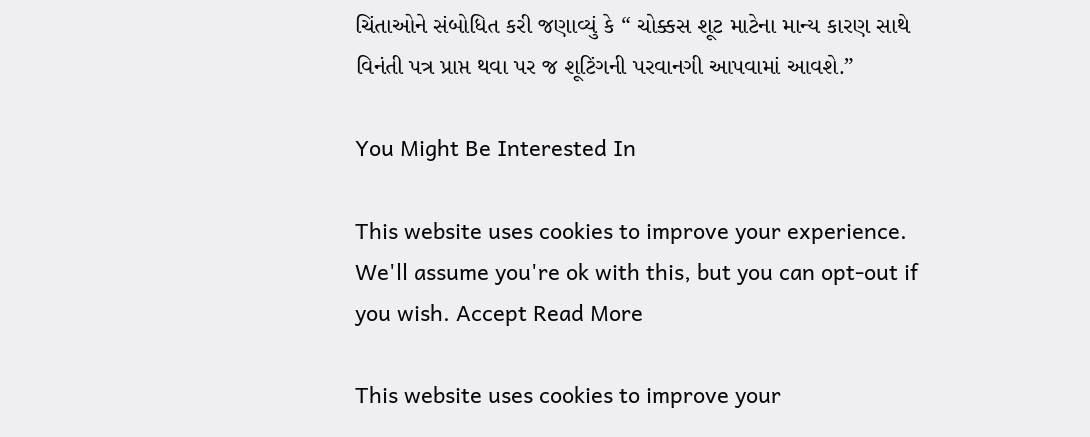ચિંતાઓને સંબોધિત કરી જણાવ્યું કે “ ચોક્કસ શૂટ માટેના માન્ય કારણ સાથે વિનંતી પત્ર પ્રાપ્ત થવા પર જ શૂટિંગની પરવાનગી આપવામાં આવશે.”

You Might Be Interested In

This website uses cookies to improve your experience. We'll assume you're ok with this, but you can opt-out if you wish. Accept Read More

This website uses cookies to improve your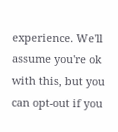experience. We'll assume you're ok with this, but you can opt-out if you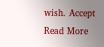wish. Accept Read More